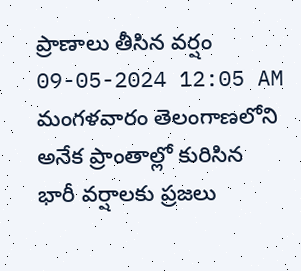ప్రాణాలు తీసిన వర్షం
09-05-2024 12:05 AM
మంగళవారం తెలంగాణలోని అనేక ప్రాంతాల్లో కురిసిన భారీ వర్షాలకు ప్రజలు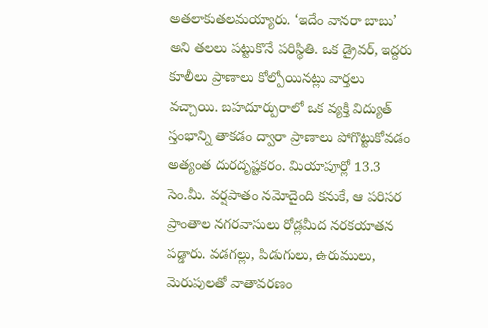అతలాకుతలమయ్యారు. ‘ఇదేం వానరా బాబు’ అని తలలు పట్టుకొనే పరిస్థితి. ఒక డ్రైవర్, ఇద్దరు కూలీలు ప్రాణాలు కోల్పోయినట్లు వార్తలు వచ్చాయి. బహదూర్పురాలో ఒక వ్యక్తి విద్యుత్ స్తంభాన్ని తాకడం ద్వారా ప్రాణాలు పోగొట్టుకోవడం అత్యంత దురదృష్టకరం. మియాపూర్లో 13.3 సెం.మీ. వర్షపాతం నమోదైంది కనుకే, ఆ పరిసర ప్రాంతాల నగరవాసులు రోడ్లమీద నరకయాతన పడ్డారు. వడగల్లు, పిడుగులు, ఉరుములు, మెరుపులతో వాతావరణం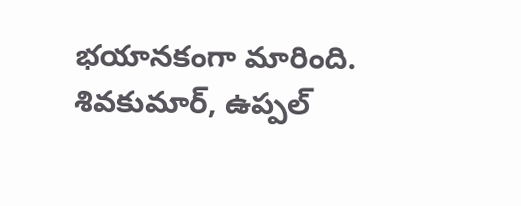భయానకంగా మారింది.
శివకుమార్, ఉప్పల్